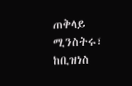ጠቅላይ ሚንስትሩ፣ ከቢዝነስ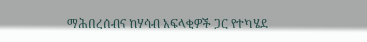ማሕበረሰብና ከሃሳብ አፍላቂዎች ጋር የተካሄደ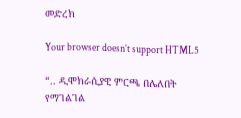መድረክ

Your browser doesn’t support HTML5

“.. ዲሞክራሲያዊ ምርጫ በሌለበት የማገልገል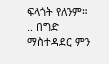ፍላጎት የለንም። .. በግድ ማስተዳደር ምን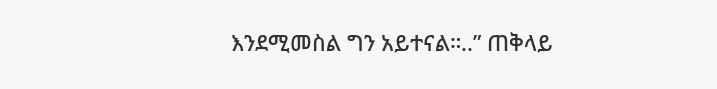እንደሚመስል ግን አይተናል።..” ጠቅላይ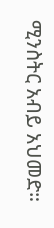ሚንስትር አብይ አህመድ።